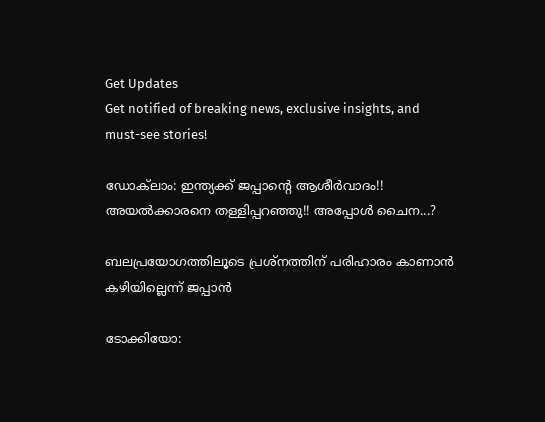Get Updates
Get notified of breaking news, exclusive insights, and must-see stories!

ഡോക്‌ലാം: ഇന്ത്യക്ക് ജപ്പാന്റെ ആശീര്‍വാദം!! അയല്‍ക്കാരനെ തള്ളിപ്പറഞ്ഞു!! അപ്പോള്‍ ചൈന...?

ബലപ്രയോഗത്തിലൂടെ പ്രശ്‌നത്തിന് പരിഹാരം കാണാന്‍ കഴിയില്ലെന്ന് ജപ്പാന്‍

ടോക്കിയോ: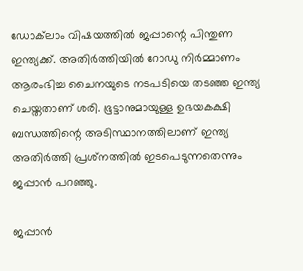ഡോക്‌ലാം വിഷയത്തില്‍ ജപ്പാന്റെ പിന്തുണ ഇന്ത്യക്ക്. അതിര്‍ത്തിയില്‍ റോഡു നിര്‍മ്മാണം ആരംഭിച്ച ചൈനയുടെ നടപടിയെ തടഞ്ഞ ഇന്ത്യ ചെയ്തതാണ് ശരി. ഭൂട്ടാനുമായുള്ള ഉഭയകക്ഷി ബന്ധത്തിന്റെ അടിസ്ഥാനത്തിലാണ് ഇന്ത്യ അതിര്‍ത്തി പ്രശ്‌നത്തില്‍ ഇടപെടുന്നതെന്നും ജപ്പാന്‍ പറഞ്ഞു.

ജപ്പാന്‍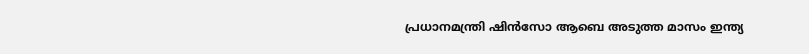പ്രധാനമന്ത്രി ഷിന്‍സോ ആബെ അടുത്ത മാസം ഇന്ത്യ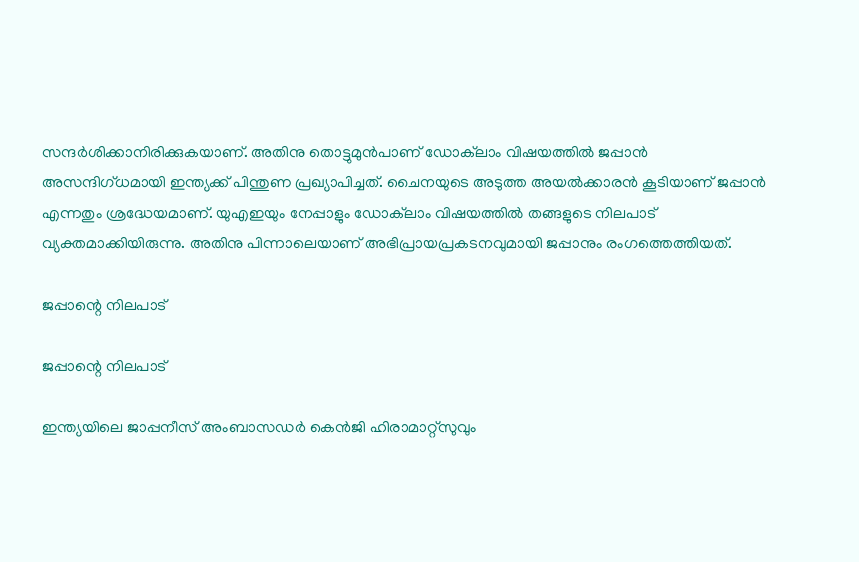സന്ദര്‍ശിക്കാനിരിക്കുകയാണ്. അതിനു തൊട്ടുമുന്‍പാണ് ഡോക്‌ലാം വിഷയത്തില്‍ ജപ്പാന്‍ അസന്ദിഗ്ധമായി ഇന്ത്യക്ക് പിന്തുണ പ്രഖ്യാപിച്ചത്. ചൈനയുടെ അടുത്ത അയല്‍ക്കാരന്‍ കൂടിയാണ് ജപ്പാന്‍ എന്നതും ശ്രദ്ധേയമാണ്. യുഎഇയും നേപ്പാളും ഡോക്‌ലാം വിഷയത്തില്‍ തങ്ങളുടെ നിലപാട് വ്യക്തമാക്കിയിരുന്നു. അതിനു പിന്നാലെയാണ് അഭിപ്രായപ്രകടനവുമായി ജപ്പാനും രംഗത്തെത്തിയത്.

ജപ്പാന്റെ നിലപാട്

ജപ്പാന്റെ നിലപാട്

ഇന്ത്യയിലെ ജാപ്പനീസ് അംബാസഡര്‍ കെന്‍ജി ഹിരാമാറ്റ്‌സുവും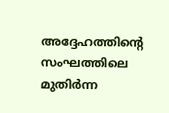അദ്ദേഹത്തിന്റെ സംഘത്തിലെ മുതിര്‍ന്ന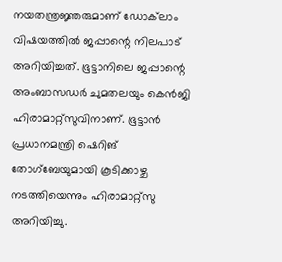നയതന്ത്രജ്ഞരുമാണ് ഡോക്‌ലാം വിഷയത്തില്‍ ജപ്പാന്റെ നിലപാട് അറിയിച്ചത്. ഭൂട്ടാനിലെ ജപ്പാന്റെ അംബാസഡര്‍ ചുമതലയും കെന്‍ജി ഹിരാമാറ്റ്‌സുവിനാണ്. ഭൂട്ടാന്‍ പ്രധാനമന്ത്രി ഷെറിങ് തോഗ്‌ബേയുമായി കൂടിക്കാഴ്ച നടത്തിയെന്നും ഹിരാമാറ്റ്‌സു അറിയിച്ചു.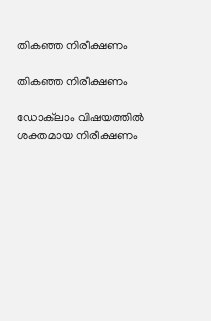തികഞ്ഞ നിരീക്ഷണം

തികഞ്ഞ നിരീക്ഷണം

ഡോക്‌ലാം വിഷയത്തില്‍ ശക്തമായ നിരീക്ഷണം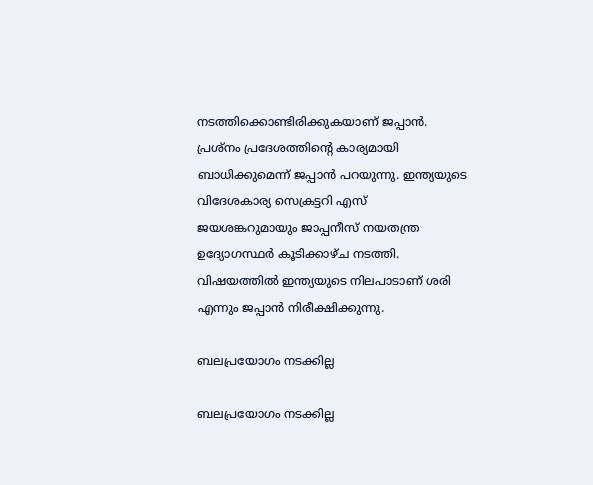നടത്തിക്കൊണ്ടിരിക്കുകയാണ് ജപ്പാന്‍. പ്രശ്‌നം പ്രദേശത്തിന്റെ കാര്യമായി ബാധിക്കുമെന്ന് ജപ്പാന്‍ പറയുന്നു. ഇന്ത്യയുടെ വിദേശകാര്യ സെക്രട്ടറി എസ് ജയശങ്കറുമായും ജാപ്പനീസ് നയതന്ത്ര ഉദ്യോഗസ്ഥര്‍ കൂടിക്കാഴ്ച നടത്തി. വിഷയത്തില്‍ ഇന്ത്യയുടെ നിലപാടാണ് ശരി എന്നും ജപ്പാന്‍ നിരീക്ഷിക്കുന്നു.

ബലപ്രയോഗം നടക്കില്ല

ബലപ്രയോഗം നടക്കില്ല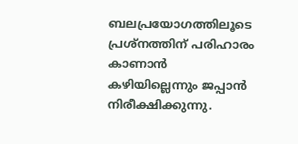ബലപ്രയോഗത്തിലൂടെ പ്രശ്‌നത്തിന് പരിഹാരം കാണാന്‍ കഴിയില്ലെന്നും ജപ്പാന്‍ നിരീക്ഷിക്കുന്നു.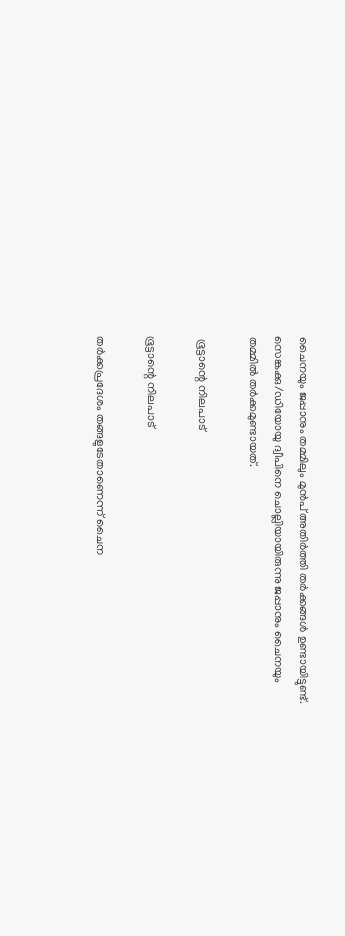ചൈനയും ജപ്പാനും തമ്മിലും മുന്‍പ് അതിര്‍ത്തി തര്‍ക്കങ്ങള്‍ ഉണ്ടായിട്ടുണ്ട്. സെങ്കക്കു/ഡിയോയു ദ്വീപിനെ ചൊല്ലിയായിരുന്നു ജപ്പാനും ചൈനയും തമ്മില്‍ തര്‍ക്കമുണ്ടായത്.

 ഭൂട്ടാന്റെ നിലപാട്

ഭൂട്ടാന്റെ നിലപാട്

തര്‍ക്കപ്രദേശം തങ്ങളുടേതാണെന്ന് ചൈന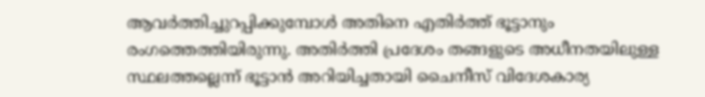ആവര്‍ത്തിച്ചുറപ്പിക്കുമ്പോള്‍ അതിനെ എതിര്‍ത്ത് ഭൂട്ടാനും രംഗത്തെത്തിയിരുന്നു. അതിര്‍ത്തി പ്രദേശം തങ്ങളുടെ അധീനതയിലുള്ള സ്ഥലത്തല്ലെന്ന് ഭൂട്ടാന്‍ അറിയിച്ചതായി ചൈനീസ് വിദേശകാര്യ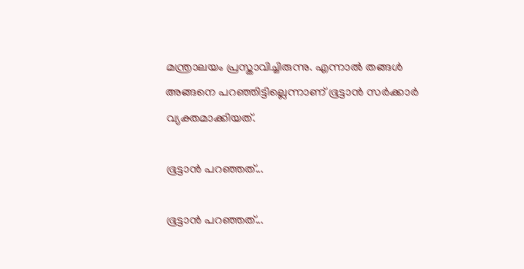മന്ത്രാലയം പ്രസ്താവിച്ചിരുന്നു. എന്നാല്‍ തങ്ങള്‍ അങ്ങനെ പറഞ്ഞിട്ടില്ലെന്നാണ് ഭൂട്ടാന്‍ സര്‍ക്കാര്‍ വ്യക്തമാക്കിയത്.

ഭൂട്ടാന്‍ പറഞ്ഞത്...

ഭൂട്ടാന്‍ പറഞ്ഞത്...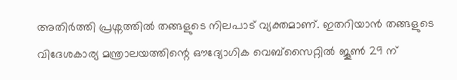അതിര്‍ത്തി പ്രശ്നത്തില്‍ തങ്ങളുടെ നിലപാട് വ്യക്തമാണ്. ഇതറിയാന്‍ തങ്ങളുടെ വിദേശകാര്യ മന്ത്രാലയത്തിന്റെ ഔദ്യോഗിക വെബ്സൈറ്റില്‍ ജൂണ്‍ 29 ന്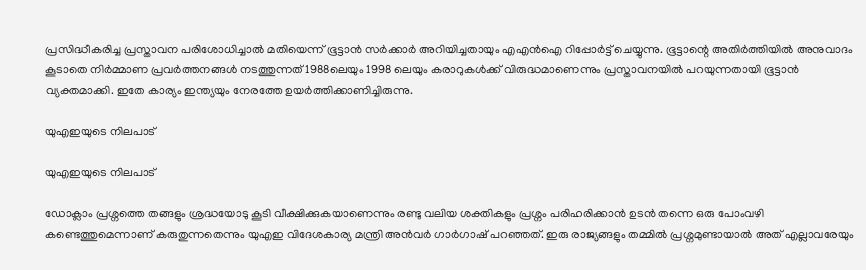പ്രസിദ്ധീകരിച്ച പ്രസ്താവന പരിശോധിച്ചാല്‍ മതിയെന്ന് ഭൂട്ടാന്‍ സര്‍ക്കാര്‍ അറിയിച്ചതായും എഎന്‍ഐ റിപ്പോര്‍ട്ട് ചെയ്യുന്നു. ഭൂട്ടാന്റെ അതിര്‍ത്തിയില്‍ അനുവാദം കൂടാതെ നിര്‍മ്മാണ പ്രവര്‍ത്തനങ്ങള്‍ നടത്തുന്നത് 1988ലെയും 1998 ലെയും കരാറുകള്‍ക്ക് വിരുദ്ധമാണെന്നും പ്രസ്താവനയില്‍ പറയുന്നതായി ഭൂട്ടാന്‍ വ്യക്തമാക്കി. ഇതേ കാര്യം ഇന്ത്യയും നേരത്തേ ഉയര്‍ത്തിക്കാണിച്ചിരുന്നു.

യുഎഇയുടെ നിലപാട്

യുഎഇയുടെ നിലപാട്

ഡോക്ലാം പ്രശ്നത്തെ തങ്ങളും ശ്രദ്ധയോടു കൂടി വീക്ഷിക്കുകയാണെന്നും രണ്ടു വലിയ ശക്തികളും പ്രശ്നം പരിഹരിക്കാന്‍ ഉടന്‍ തന്നെ ഒരു പോംവഴി കണ്ടെത്തുമെന്നാണ് കരുതുന്നതെന്നും യുഎഇ വിദേശകാര്യ മന്ത്രി അന്‍വര്‍ ഗാര്‍ഗാഷ് പറഞ്ഞത്. ഇരു രാജ്യങ്ങളും തമ്മില്‍ പ്രശ്നമുണ്ടായാല്‍ അത് എല്ലാവരേയും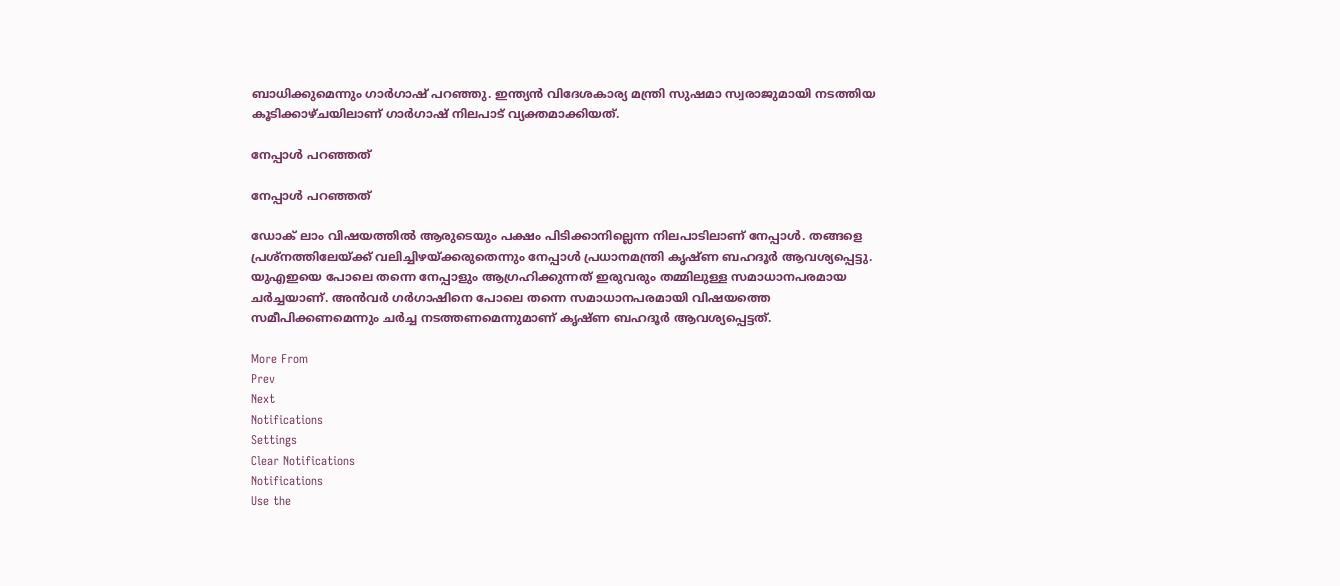ബാധിക്കുമെന്നും ഗാര്‍ഗാഷ് പറഞ്ഞു. ഇന്ത്യന്‍ വിദേശകാര്യ മന്ത്രി സുഷമാ സ്വരാജുമായി നടത്തിയ കൂടിക്കാഴ്ചയിലാണ് ഗാര്‍ഗാഷ് നിലപാട് വ്യക്തമാക്കിയത്.

നേപ്പാള്‍ പറഞ്ഞത്

നേപ്പാള്‍ പറഞ്ഞത്

ഡോക് ലാം വിഷയത്തില്‍ ആരുടെയും പക്ഷം പിടിക്കാനില്ലെന്ന നിലപാടിലാണ് നേപ്പാള്‍. തങ്ങളെ പ്രശ്നത്തിലേയ്ക്ക് വലിച്ചിഴയ്ക്കരുതെന്നും നേപ്പാള്‍ പ്രധാനമന്ത്രി കൃഷ്ണ ബഹദൂര്‍ ആവശ്യപ്പെട്ടു. യുഎഇയെ പോലെ തന്നെ നേപ്പാളും ആഗ്രഹിക്കുന്നത് ഇരുവരും തമ്മിലുള്ള സമാധാനപരമായ ചര്‍ച്ചയാണ്. അന്‍വര്‍ ഗര്‍ഗാഷിനെ പോലെ തന്നെ സമാധാനപരമായി വിഷയത്തെ സമീപിക്കണമെന്നും ചര്‍ച്ച നടത്തണമെന്നുമാണ് കൃഷ്ണ ബഹദൂര്‍ ആവശ്യപ്പെട്ടത്.

More From
Prev
Next
Notifications
Settings
Clear Notifications
Notifications
Use the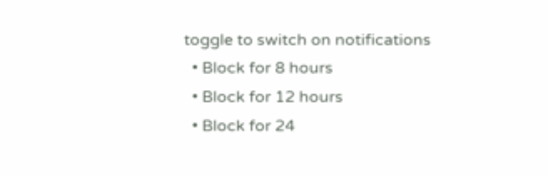toggle to switch on notifications
  • Block for 8 hours
  • Block for 12 hours
  • Block for 24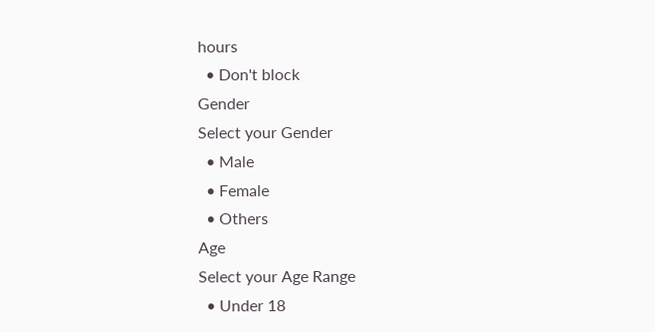hours
  • Don't block
Gender
Select your Gender
  • Male
  • Female
  • Others
Age
Select your Age Range
  • Under 18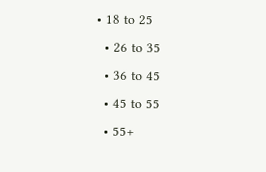• 18 to 25
  • 26 to 35
  • 36 to 45
  • 45 to 55
  • 55+